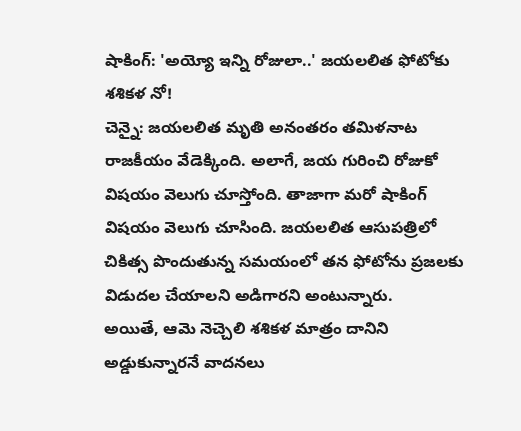షాకింగ్: 'అయ్యో ఇన్ని రోజులా..' జయలలిత ఫోటోకు శశికళ నో!
చెన్నై: జయలలిత మృతి అనంతరం తమిళనాట రాజకీయం వేడెక్కింది. అలాగే, జయ గురించి రోజుకో విషయం వెలుగు చూస్తోంది. తాజాగా మరో షాకింగ్ విషయం వెలుగు చూసింది. జయలలిత ఆసుపత్రిలో చికిత్స పొందుతున్న సమయంలో తన ఫోటోను ప్రజలకు విడుదల చేయాలని అడిగారని అంటున్నారు.
అయితే, ఆమె నెచ్చెలి శశికళ మాత్రం దానిని అడ్డుకున్నారనే వాదనలు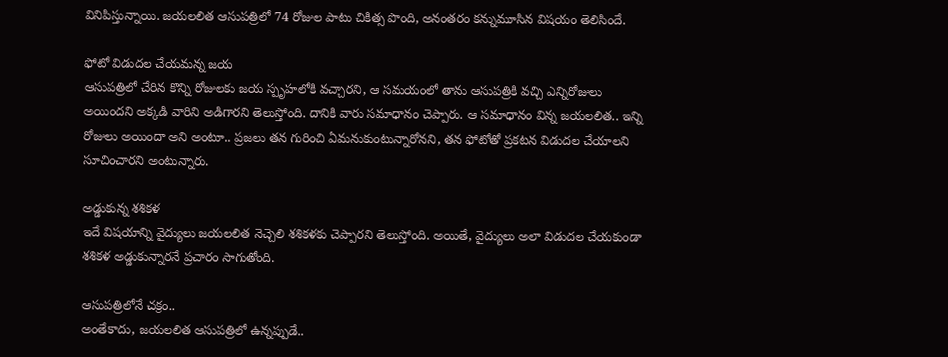వినిపిస్తున్నాయి. జయలలిత ఆసుపత్రిలో 74 రోజుల పాటు చికిత్స పొంది, అనంతరం కన్నుమూసిన విషయం తెలిసిందే.

ఫోటో విడుదల చేయమన్న జయ
ఆసుపత్రిలో చేరిన కొన్ని రోజులకు జయ స్పృహలోకి వచ్చారని, ఆ సమయంలో తాను ఆసుపత్రికి వచ్చి ఎన్నిరోజులు అయిందని అక్కడి వారిని అడిగారని తెలుస్తోంది. దానికి వారు సమాధానం చెప్పారు. ఆ సమాధానం విన్న జయలలిత.. ఇన్ని రోజులు అయిందా అని అంటూ.. ప్రజలు తన గురించి ఏమనుకుంటున్నారోనని, తన ఫోటోతో ప్రకటన విడుదల చేయాలని సూచించారని అంటున్నారు.

అడ్డుకున్న శశికళ
ఇదే విషయాన్ని వైద్యులు జయలలిత నెచ్చెలి శశికళకు చెప్పారని తెలుస్తోంది. అయితే, వైద్యులు అలా విడుదల చేయకుండా శశికళ అడ్డుకున్నారనే ప్రచారం సాగుతోంది.

ఆసుపత్రిలోనే చక్రం..
అంతేకాదు, జయలలిత ఆసుపత్రిలో ఉన్నప్పుడే..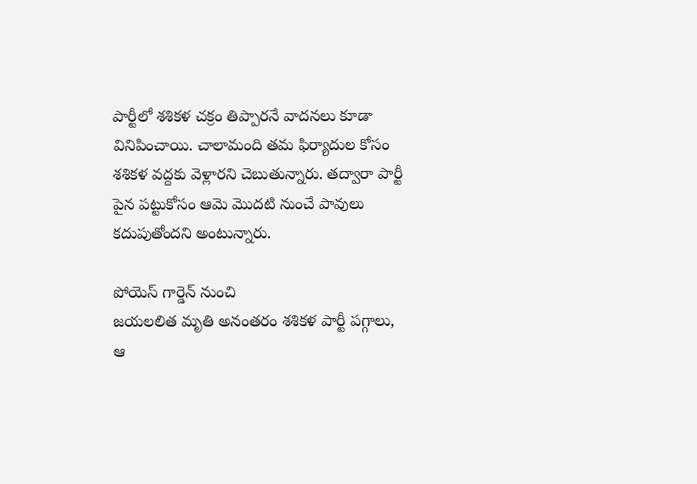పార్టీలో శశికళ చక్రం తిప్పారనే వాదనలు కూడా వినిపించాయి. చాలామంది తమ ఫిర్యాదుల కోసం శశికళ వద్దకు వెళ్లారని చెబుతున్నారు. తద్వారా పార్టీ పైన పట్టుకోసం ఆమె మొదటి నుంచే పావులు కదుపుతోందని అంటున్నారు.

పోయెస్ గార్డెన్ నుంచి
జయలలిత మృతి అనంతరం శశికళ పార్టీ పగ్గాలు, ఆ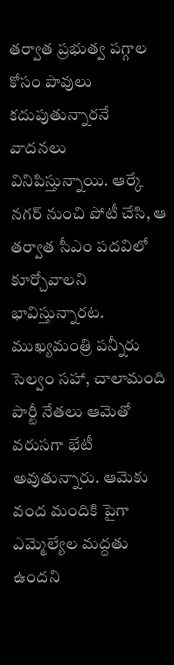తర్వాత ప్రభుత్వ పగ్గాల కోసం పావులు కదుపుతున్నారనే వాదనలు వినిపిస్తున్నాయి. ఆర్కే నగర్ నుంచి పోటీ చేసి, ఆ తర్వాత సీఎం పదవిలో కూర్చోవాలని భావిస్తున్నారట. ముఖ్యమంత్రి పన్నీరు సెల్వం సహా, చాలామంది పార్టీ నేతలు ఆమెతో వరుసగా భేటీ అవుతున్నారు. ఆమెకు వంద మందికి పైగా ఎమ్మెల్యేల మద్దతు ఉందని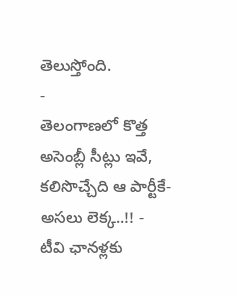తెలుస్తోంది.
-
తెలంగాణలో కొత్త అసెంబ్లీ సీట్లు ఇవే, కలిసొచ్చేది ఆ పార్టీకే- అసలు లెక్క..!! -
టీవి ఛానళ్లకు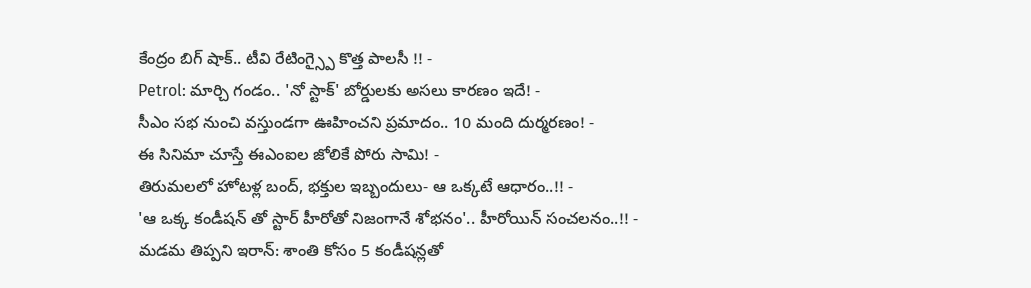కేంద్రం బిగ్ షాక్.. టీవి రేటింగ్స్పై కొత్త పాలసీ !! -
Petrol: మార్చి గండం.. 'నో స్టాక్' బోర్డులకు అసలు కారణం ఇదే! -
సీఎం సభ నుంచి వస్తుండగా ఊహించని ప్రమాదం.. 10 మంది దుర్మరణం! -
ఈ సినిమా చూస్తే ఈఎంఐల జోలికే పోరు సామి! -
తిరుమలలో హోటళ్ల బంద్, భక్తుల ఇబ్బందులు- ఆ ఒక్కటే ఆధారం..!! -
'ఆ ఒక్క కండీషన్ తో స్టార్ హీరోతో నిజంగానే శోభనం'.. హీరోయిన్ సంచలనం..!! -
మడమ తిప్పని ఇరాన్: శాంతి కోసం 5 కండీషన్లతో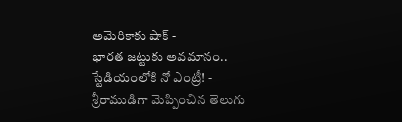అమెరికాకు షాక్ -
భారత జట్టుకు అవమానం.. స్టేడియంలోకి నో ఎంట్రీ! -
శ్రీరాముడిగా మెప్పించిన తెలుగు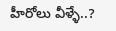హీరోలు వీళ్ళే..?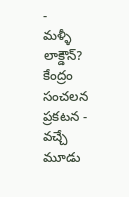-
మళ్ళీ లాక్డౌన్? కేంద్రం సంచలన ప్రకటన -
వచ్చే మూడు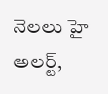నెలలు హై అలర్ట్,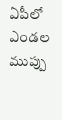ఏపీలో ఎండల ముప్పు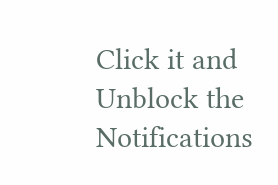Click it and Unblock the Notifications